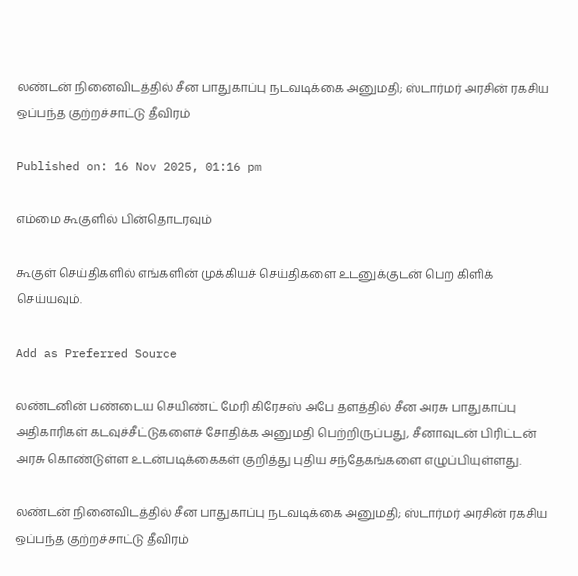லண்டன் நினைவிடத்தில் சீன பாதுகாப்பு நடவடிக்கை அனுமதி; ஸ்டார்மர் அரசின் ரகசிய ஒப்பந்த குற்றச்சாட்டு தீவிரம்

Published on: 16 Nov 2025, 01:16 pm

எம்மை கூகுளில் பின்தொடரவும்

கூகுள் செய்திகளில் எங்களின் முக்கியச் செய்திகளை உடனுக்குடன் பெற கிளிக் செய்யவும்.

Add as Preferred Source

லண்டனின் பண்டைய செயிண்ட் மேரி கிரேசஸ் அபே தளத்தில் சீன அரசு பாதுகாப்பு அதிகாரிகள் கடவுச்சீட்டுகளைச் சோதிக்க அனுமதி பெற்றிருப்பது, சீனாவுடன் பிரிட்டன் அரசு கொண்டுள்ள உடன்படிக்கைகள் குறித்து புதிய சந்தேகங்களை எழுப்பியுள்ளது.

லண்டன் நினைவிடத்தில் சீன பாதுகாப்பு நடவடிக்கை அனுமதி; ஸ்டார்மர் அரசின் ரகசிய ஒப்பந்த குற்றச்சாட்டு தீவிரம்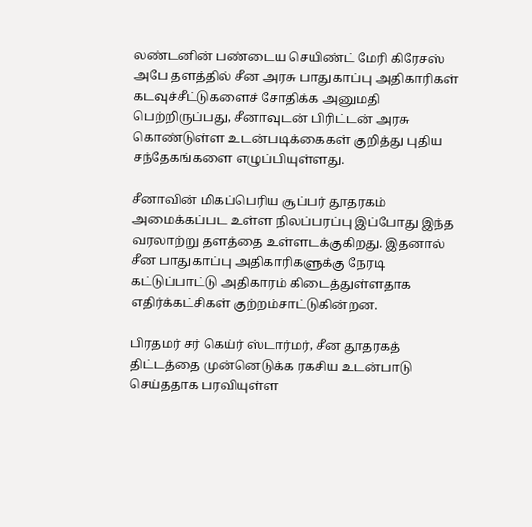லண்டனின் பண்டைய செயிண்ட் மேரி கிரேசஸ் அபே தளத்தில் சீன அரசு பாதுகாப்பு அதிகாரிகள் கடவுச்சீட்டுகளைச் சோதிக்க அனுமதி பெற்றிருப்பது, சீனாவுடன் பிரிட்டன் அரசு கொண்டுள்ள உடன்படிக்கைகள் குறித்து புதிய சந்தேகங்களை எழுப்பியுள்ளது.

சீனாவின் மிகப்பெரிய சூப்பர் தூதரகம் அமைக்கப்பட உள்ள நிலப்பரப்பு இப்போது இந்த வரலாற்று தளத்தை உள்ளடக்குகிறது. இதனால் சீன பாதுகாப்பு அதிகாரிகளுக்கு நேரடி கட்டுப்பாட்டு அதிகாரம் கிடைத்துள்ளதாக எதிர்க்கட்சிகள் குற்றம்சாட்டுகின்றன.

பிரதமர் சர் கெய்ர் ஸ்டார்மர், சீன தூதரகத் திட்டத்தை முன்னெடுக்க ரகசிய உடன்பாடு செய்ததாக பரவியுள்ள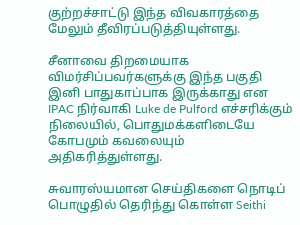குற்றச்சாட்டு இந்த விவகாரத்தை மேலும் தீவிரப்படுத்தியுள்ளது.

சீனாவை திறமையாக விமர்சிப்பவர்களுக்கு இந்த பகுதி இனி பாதுகாப்பாக இருக்காது என IPAC நிர்வாகி Luke de Pulford எச்சரிக்கும் நிலையில், பொதுமக்களிடையே கோபமும் கவலையும் அதிகரித்துள்ளது.

சுவாரஸ்யமான செய்திகளை நொடிப் பொழுதில் தெரிந்து கொள்ள Seithi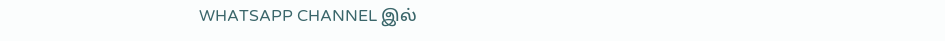WHATSAPP CHANNEL இல்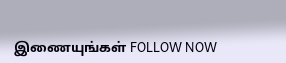இணையுங்கள் FOLLOW NOW